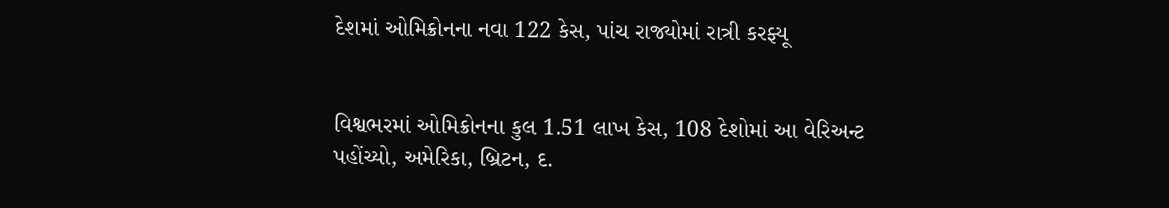દેશમાં ઓમિક્રોનના નવા 122 કેસ, પાંચ રાજ્યોમાં રાત્રી કરફ્યૂ


વિશ્વભરમાં ઓમિક્રોનના કુલ 1.51 લાખ કેસ, 108 દેશોમાં આ વેરિઅન્ટ પહોંચ્યો, અમેરિકા, બ્રિટન, દ.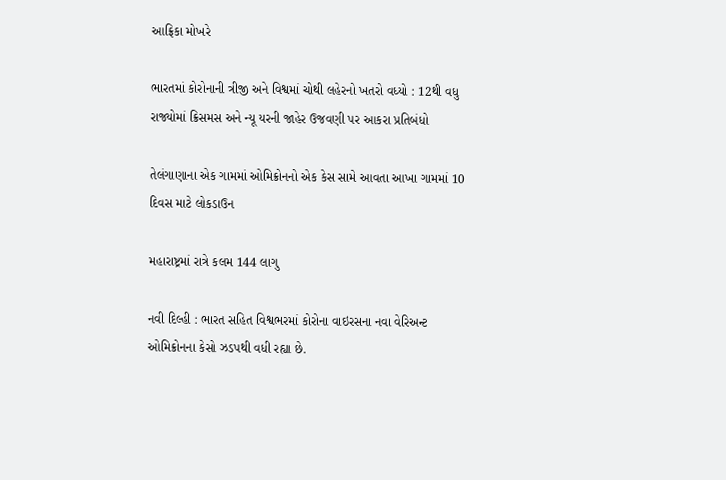આફ્રિકા મોખરે

ભારતમાં કોરોનાની ત્રીજી અને વિશ્વમાં ચોથી લહેરનો ખતરો વધ્યો : 12થી વધુ રાજ્યોમાં ક્રિસમસ અને ન્યૂ યરની જાહેર ઉજવણી પર આકરા પ્રતિબંધો

તેલંગાણાના એક ગામમાં ઓમિક્રોનનો એક કેસ સામે આવતા આખા ગામમાં 10 દિવસ માટે લોકડાઉન

મહારાષ્ટ્રમાં રાત્રે કલમ 144 લાગુ

નવી દિલ્હી : ભારત સહિત વિશ્વભરમાં કોરોના વાઇરસના નવા વેરિઅન્ટ ઓમિક્રોનના કેસો ઝડપથી વધી રહ્યા છે.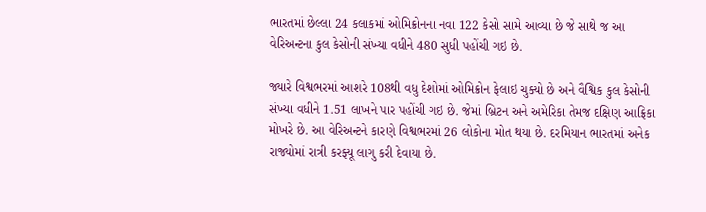ભારતમાં છેલ્લા 24 કલાકમાં ઓમિક્રોનના નવા 122 કેસો સામે આવ્યા છે જે સાથે જ આ વેરિઅન્ટના કુલ કેસોની સંખ્યા વધીને 480 સુધી પહોંચી ગઇ છે.

જ્યારે વિશ્વભરમાં આશરે 108થી વધુ દેશોમાં ઓમિક્રોન ફેલાઇ ચુક્યો છે અને વૈશ્વિક કુલ કેસોની સંખ્યા વધીને 1.51 લાખને પાર પહોંચી ગઇ છે. જેમાં બ્રિટન અને અમેરિકા તેમજ દક્ષિણ આફ્રિકા મોખરે છે. આ વેરિઅન્ટને કારણે વિશ્વભરમાં 26 લોકોના મોત થયા છે. દરમિયાન ભારતમાં અનેક રાજ્યોમાં રાત્રી કરફ્યૂ લાગુ કરી દેવાયા છે.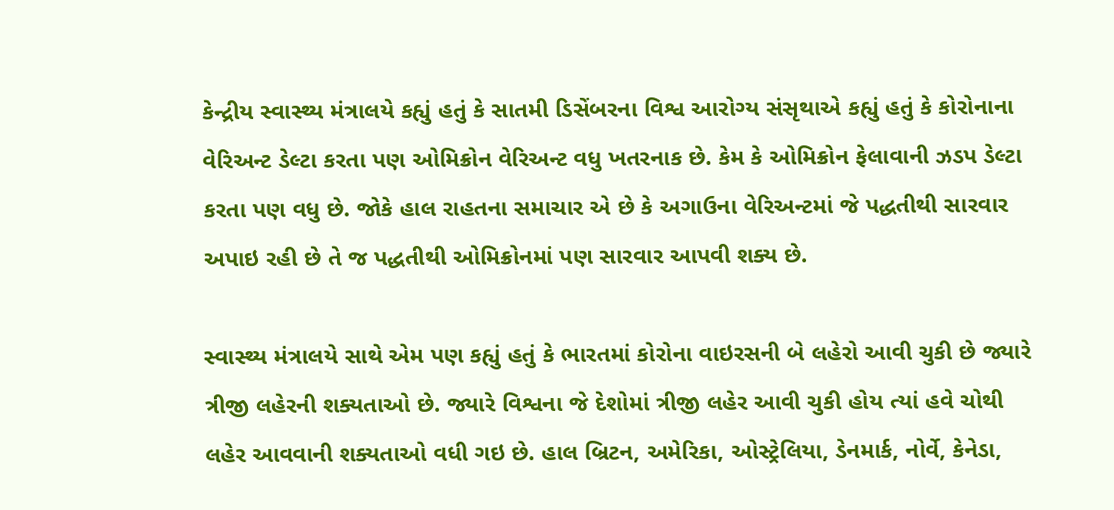કેન્દ્રીય સ્વાસ્થ્ય મંત્રાલયે કહ્યું હતું કે સાતમી ડિસેંબરના વિશ્વ આરોગ્ય સંસૃથાએ કહ્યું હતું કે કોરોનાના વેરિઅન્ટ ડેલ્ટા કરતા પણ ઓમિક્રોન વેરિઅન્ટ વધુ ખતરનાક છે. કેમ કે ઓમિક્રોન ફેલાવાની ઝડપ ડેલ્ટા કરતા પણ વધુ છે. જોકે હાલ રાહતના સમાચાર એ છે કે અગાઉના વેરિઅન્ટમાં જે પદ્ધતીથી સારવાર અપાઇ રહી છે તે જ પદ્ધતીથી ઓમિક્રોનમાં પણ સારવાર આપવી શક્ય છે.

સ્વાસ્થ્ય મંત્રાલયે સાથે એમ પણ કહ્યું હતું કે ભારતમાં કોરોના વાઇરસની બે લહેરો આવી ચુકી છે જ્યારે ત્રીજી લહેરની શક્યતાઓ છે. જ્યારે વિશ્વના જે દેશોમાં ત્રીજી લહેર આવી ચુકી હોય ત્યાં હવે ચોથી લહેર આવવાની શક્યતાઓ વધી ગઇ છે. હાલ બ્રિટન, અમેરિકા, ઓસ્ટ્રેલિયા, ડેનમાર્ક, નોર્વે, કેનેડા,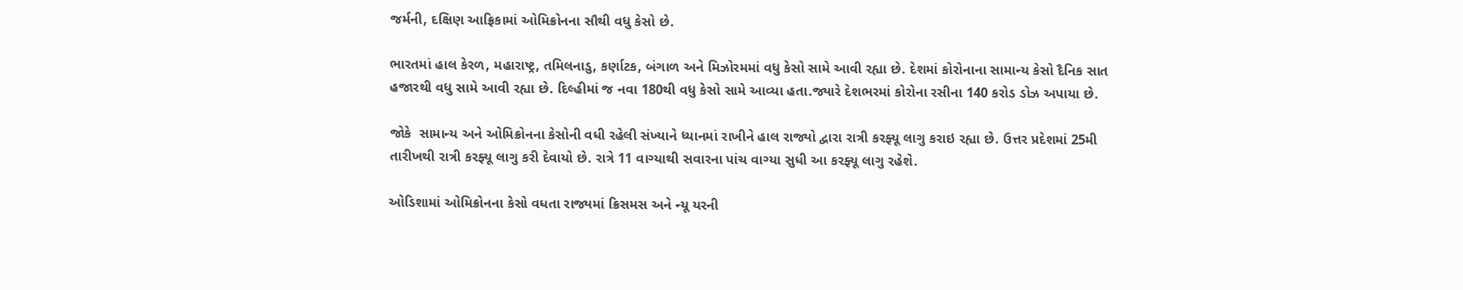જર્મની, દક્ષિણ આફ્રિકામાં ઓમિક્રોનના સૌથી વધુ કેસો છે.

ભારતમાં હાલ કેરળ, મહારાષ્ટ્ર, તમિલનાડુ, કર્ણાટક, બંગાળ અને મિઝોરમમાં વધુ કેસો સામે આવી રહ્યા છે. દેશમાં કોરોનાના સામાન્ય કેસો દૈનિક સાત હજારથી વધુ સામે આવી રહ્યા છે. દિલ્હીમાં જ નવા 180થી વધુ કેસો સામે આવ્યા હતા.જ્યારે દેશભરમાં કોરોના રસીના 140 કરોડ ડોઝ અપાયા છે.

જોકે  સામાન્ય અને ઓમિક્રોનના કેસોની વધી રહેલી સંખ્યાને ધ્યાનમાં રાખીને હાલ રાજ્યો દ્વારા રાત્રી કરફ્યૂ લાગુ કરાઇ રહ્યા છે. ઉત્તર પ્રદેશમાં 25મી તારીખથી રાત્રી કરફ્યૂ લાગુ કરી દેવાયો છે. રાત્રે 11 વાગ્યાથી સવારના પાંચ વાગ્યા સુધી આ કરફ્યૂ લાગુ રહેશે.

ઓડિશામાં ઓમિક્રોનના કેસો વધતા રાજ્યમાં ક્રિસમસ અને ન્યૂ યરની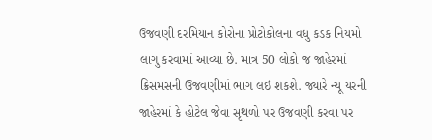ઉજવણી દરમિયાન કોરોના પ્રોટોકોલના વધુ કડક નિયમો લાગુ કરવામાં આવ્યા છે. માત્ર 50 લોકો જ જાહેરમાં ક્રિસમસની ઉજવણીમાં ભાગ લઇ શકશે. જ્યારે ન્યૂ યરની જાહેરમાં કે હોટેલ જેવા સૃથળો પર ઉજવણી કરવા પર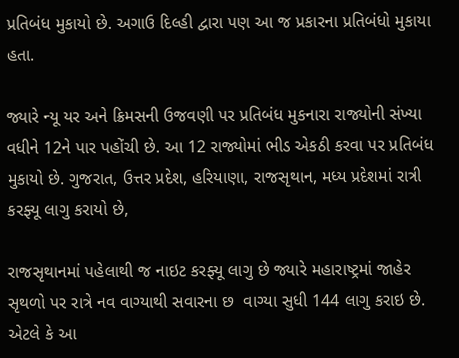પ્રતિબંધ મુકાયો છે. અગાઉ દિલ્હી દ્વારા પણ આ જ પ્રકારના પ્રતિબંધો મુકાયા હતા.

જ્યારે ન્યૂ યર અને ક્રિમસની ઉજવણી પર પ્રતિબંધ મુકનારા રાજ્યોની સંખ્યા વધીને 12ને પાર પહોંચી છે. આ 12 રાજ્યોમાં ભીડ એકઠી કરવા પર પ્રતિબંધ મુકાયો છે. ગુજરાત, ઉત્તર પ્રદેશ, હરિયાણા, રાજસૃથાન, મધ્ય પ્રદેશમાં રાત્રી કરફ્યૂ લાગુ કરાયો છે,

રાજસૃથાનમાં પહેલાથી જ નાઇટ કરફ્યૂ લાગુ છે જ્યારે મહારાષ્ટ્રમાં જાહેર સૃથળો પર રાત્રે નવ વાગ્યાથી સવારના છ  વાગ્યા સુધી 144 લાગુ કરાઇ છે. એટલે કે આ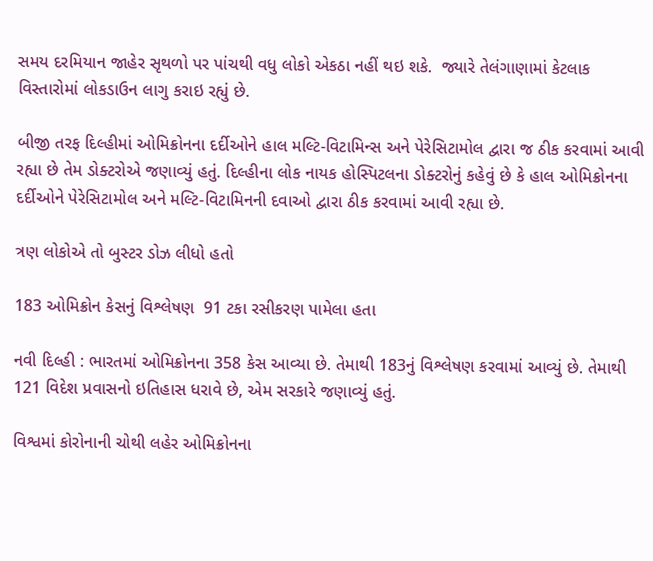સમય દરમિયાન જાહેર સૃથળો પર પાંચથી વધુ લોકો એકઠા નહીં થઇ શકે.  જ્યારે તેલંગાણામાં કેટલાક વિસ્તારોમાં લોકડાઉન લાગુ કરાઇ રહ્યું છે.

બીજી તરફ દિલ્હીમાં ઓમિક્રોનના દર્દીઓને હાલ મલ્ટિ-વિટામિન્સ અને પેરેસિટામોલ દ્વારા જ ઠીક કરવામાં આવી રહ્યા છે તેમ ડોક્ટરોએ જણાવ્યું હતું. દિલ્હીના લોક નાયક હોસ્પિટલના ડોક્ટરોનું કહેવું છે કે હાલ ઓમિક્રોનના દર્દીઓને પેરેસિટામોલ અને મલ્ટિ-વિટામિનની દવાઓ દ્વારા ઠીક કરવામાં આવી રહ્યા છે.

ત્રણ લોકોએ તો બુસ્ટર ડોઝ લીધો હતો

183 ઓમિક્રોન કેસનું વિશ્લેષણ  91 ટકા રસીકરણ પામેલા હતા

નવી દિલ્હી : ભારતમાં ઓમિક્રોનના 358 કેસ આવ્યા છે. તેમાથી 183નું વિશ્લેષણ કરવામાં આવ્યું છે. તેમાથી 121 વિદેશ પ્રવાસનો ઇતિહાસ ધરાવે છે, એમ સરકારે જણાવ્યું હતું.

વિશ્વમાં કોરોનાની ચોથી લહેર ઓમિક્રોનના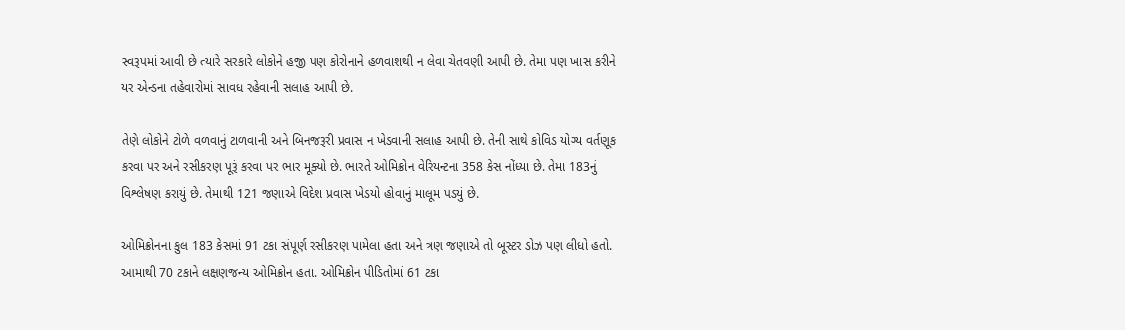સ્વરૂપમાં આવી છે ત્યારે સરકારે લોકોને હજી પણ કોરોનાને હળવાશથી ન લેવા ચેતવણી આપી છે. તેમા પણ ખાસ કરીને યર એન્ડના તહેવારોમાં સાવધ રહેવાની સલાહ આપી છે.

તેણે લોકોને ટોળે વળવાનું ટાળવાની અને બિનજરૂરી પ્રવાસ ન ખેડવાની સલાહ આપી છે. તેની સાથે કોવિડ યોગ્ય વર્તણૂક કરવા પર અને રસીકરણ પૂરૂં કરવા પર ભાર મૂક્યો છે. ભારતે ઓમિક્રોન વેરિયન્ટના 358 કેસ નોંધ્યા છે. તેમા 183નું વિશ્લેષણ કરાયું છે. તેમાથી 121 જણાએ વિદેશ પ્રવાસ ખેડયો હોવાનું માલૂમ પડયું છે.

ઓમિક્રોનના કુલ 183 કેસમાં 91 ટકા સંપૂર્ણ રસીકરણ પામેલા હતા અને ત્રણ જણાએ તો બૂસ્ટર ડોઝ પણ લીધો હતો. આમાથી 70 ટકાને લક્ષણજન્ય ઓમિક્રોન હતા. ઓમિક્રોન પીડિતોમાં 61 ટકા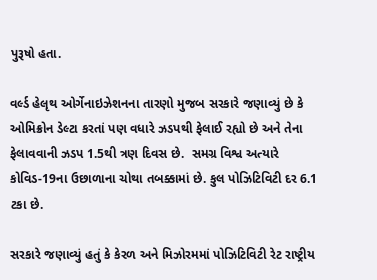પુરૂષો હતા.

વર્લ્ડ હેલૃથ ઓર્ગેનાઇઝેશનના તારણો મુજબ સરકારે જણાવ્યું છે કે ઓમિક્રોન ડેલ્ટા કરતાં પણ વધારે ઝડપથી ફેલાઈ રહ્યો છે અને તેના ફેલાવવાની ઝડપ 1.5થી ત્રણ દિવસ છે.  સમગ્ર વિશ્વ અત્યારે કોવિડ-19ના ઉછાળાના ચોથા તબક્કામાં છે. કુલ પોઝિટિવિટી દર 6.1 ટકા છે.

સરકારે જણાવ્યું હતું કે કેરળ અને મિઝોરમમાં પોઝિટિવિટી રેટ રાષ્ટ્રીય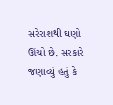સરેરાશથી ઘણો ઊંચો છે. સરકારે જણાવ્યું હતું કે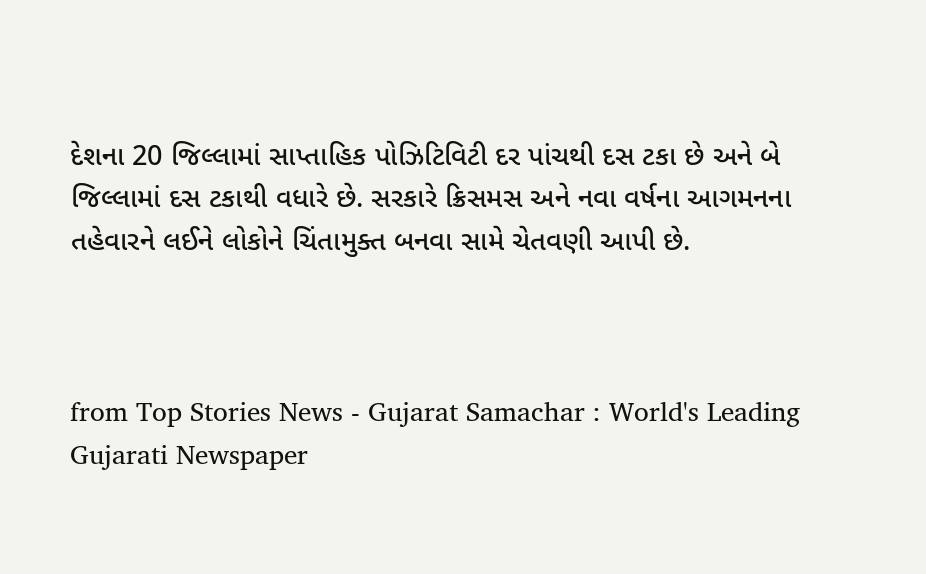દેશના 20 જિલ્લામાં સાપ્તાહિક પોઝિટિવિટી દર પાંચથી દસ ટકા છે અને બે જિલ્લામાં દસ ટકાથી વધારે છે. સરકારે ક્રિસમસ અને નવા વર્ષના આગમનના તહેવારને લઈને લોકોને ચિંતામુક્ત બનવા સામે ચેતવણી આપી છે.



from Top Stories News - Gujarat Samachar : World's Leading Gujarati Newspaper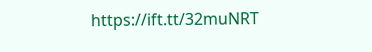https://ift.tt/32muNRT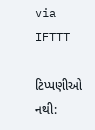via IFTTT

ટિપ્પણીઓ નથી: